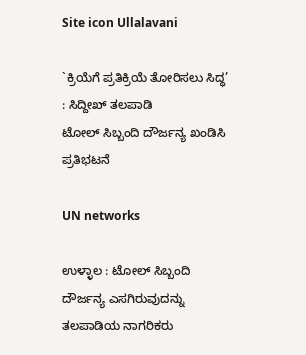Site icon Ullalavani

`ಕ್ರಿಯೆಗೆ ಪ್ರತಿಕ್ರಿಯೆ ತೋರಿಸಲು ಸಿದ್ಧ’ : ಸಿದ್ದೀಖ್ ತಲಪಾಡಿ
ಟೋಲ್ ಸಿಬ್ಬಂದಿ ದೌರ್ಜನ್ಯ ಖಂಡಿಸಿ ಪ್ರತಿಭಟನೆ

UN networks

ಉಳ್ಳಾಲ : ಟೋಲ್ ಸಿಬ್ಬಂದಿ ದೌರ್ಜನ್ಯ ಎಸಗಿರುವುದನ್ನು ತಲಪಾಡಿಯ ನಾಗರಿಕರು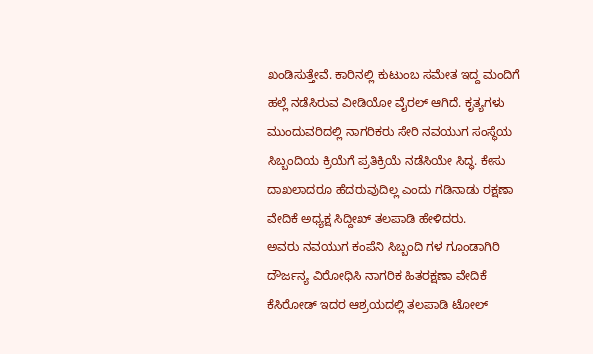ಖಂಡಿಸುತ್ತೇವೆ. ಕಾರಿನಲ್ಲಿ ಕುಟುಂಬ ಸಮೇತ ಇದ್ದ ಮಂದಿಗೆ ಹಲ್ಲೆ ನಡೆಸಿರುವ ವೀಡಿಯೋ ವೈರಲ್ ಆಗಿದೆ. ಕೃತ್ಯಗಳು ಮುಂದುವರಿದಲ್ಲಿ ನಾಗರಿಕರು ಸೇರಿ ನವಯುಗ ಸಂಸ್ಥೆಯ ಸಿಬ್ಬಂದಿಯ ಕ್ರಿಯೆಗೆ ಪ್ರತಿಕ್ರಿಯೆ ನಡೆಸಿಯೇ ಸಿದ್ಧ. ಕೇಸು ದಾಖಲಾದರೂ ಹೆದರುವುದಿಲ್ಲ ಎಂದು ಗಡಿನಾಡು ರಕ್ಷಣಾ ವೇದಿಕೆ ಅಧ್ಯಕ್ಷ ಸಿದ್ದೀಖ್ ತಲಪಾಡಿ ಹೇಳಿದರು.
ಅವರು ನವಯುಗ ಕಂಪೆನಿ ಸಿಬ್ಬಂದಿ ಗಳ ಗೂಂಡಾಗಿರಿ ದೌರ್ಜನ್ಯ ವಿರೋಧಿಸಿ ನಾಗರಿಕ ಹಿತರಕ್ಷಣಾ ವೇದಿಕೆ ಕೆಸಿರೋಡ್ ಇದರ ಆಶ್ರಯದಲ್ಲಿ ತಲಪಾಡಿ ಟೋಲ್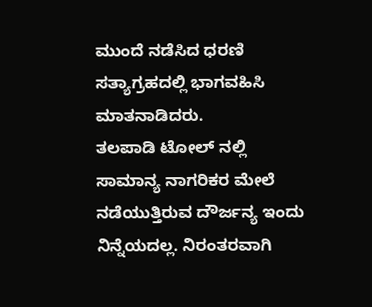ಮುಂದೆ ನಡೆಸಿದ ಧರಣಿ ಸತ್ಯಾಗ್ರಹದಲ್ಲಿ ಭಾಗವಹಿಸಿ ಮಾತನಾಡಿದರು.
ತಲಪಾಡಿ ಟೋಲ್ ನಲ್ಲಿ ಸಾಮಾನ್ಯ ನಾಗರಿಕರ ಮೇಲೆ ನಡೆಯುತ್ತಿರುವ ದೌರ್ಜನ್ಯ ಇಂದು ನಿನ್ನೆಯದಲ್ಲ. ನಿರಂತರವಾಗಿ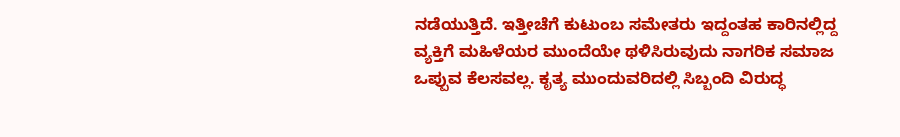ನಡೆಯುತ್ತಿದೆ. ಇತ್ತೀಚೆಗೆ ಕುಟುಂಬ ಸಮೇತರು ಇದ್ದಂತಹ ಕಾರಿನಲ್ಲಿದ್ದ ವ್ಯಕ್ತಿಗೆ ಮಹಿಳೆಯರ ಮುಂದೆಯೇ ಥಳಿಸಿರುವುದು ನಾಗರಿಕ ಸಮಾಜ ಒಪ್ಪುವ ಕೆಲಸವಲ್ಲ. ಕೃತ್ಯ ಮುಂದುವರಿದಲ್ಲಿ ಸಿಬ್ಬಂದಿ ವಿರುದ್ಧ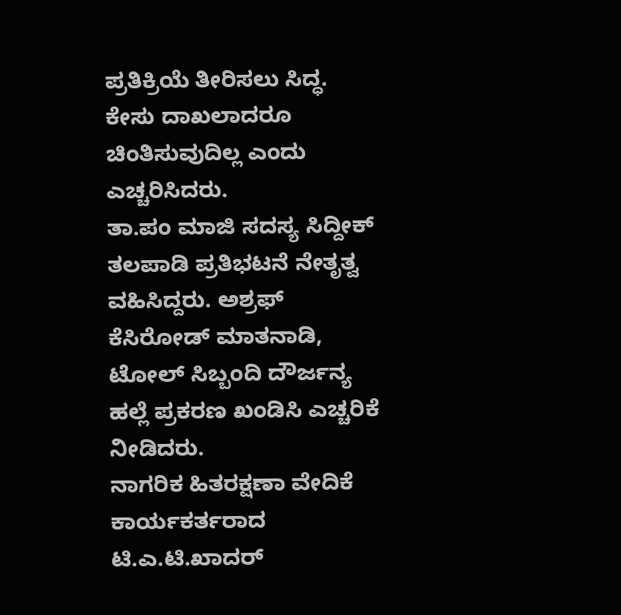ಪ್ರತಿಕ್ರಿಯೆ ತೀರಿಸಲು ಸಿದ್ಧ. ಕೇಸು ದಾಖಲಾದರೂ ಚಿಂತಿಸುವುದಿಲ್ಲ ಎಂದು ಎಚ್ಚರಿಸಿದರು.
ತಾ.ಪಂ ಮಾಜಿ ಸದಸ್ಯ ಸಿದ್ದೀಕ್ ತಲಪಾಡಿ ಪ್ರತಿಭಟನೆ ನೇತೃತ್ವ ವಹಿಸಿದ್ದರು. ಅಶ್ರಫ್ ಕೆಸಿರೋಡ್ ಮಾತನಾಡಿ, ಟೋಲ್ ಸಿಬ್ಬಂದಿ ದೌರ್ಜನ್ಯ ಹಲ್ಲೆ ಪ್ರಕರಣ ಖಂಡಿಸಿ ಎಚ್ಚರಿಕೆ ನೀಡಿದರು.
ನಾಗರಿಕ ಹಿತರಕ್ಷಣಾ ವೇದಿಕೆ ಕಾರ್ಯಕರ್ತರಾದ ಟಿ.ಎ.ಟಿ.ಖಾದರ್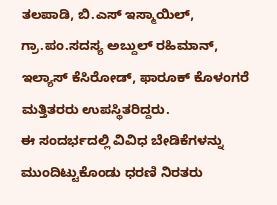ತಲಪಾಡಿ, ಬಿ.ಎಸ್ ಇಸ್ಮಾಯಿಲ್, ಗ್ರಾ.ಪಂ.ಸದಸ್ಯ ಅಬ್ದುಲ್ ರಹಿಮಾನ್, ಇಲ್ಯಾಸ್ ಕೆಸಿರೋಡ್, ಫಾರೂಕ್ ಕೊಳಂಗರೆ ಮತ್ತಿತರರು ಉಪಸ್ಥಿತರಿದ್ದರು.
ಈ ಸಂದರ್ಭದಲ್ಲಿ ವಿವಿಧ ಬೇಡಿಕೆಗಳನ್ನು ಮುಂದಿಟ್ಟುಕೊಂಡು ಧರಣಿ ನಿರತರು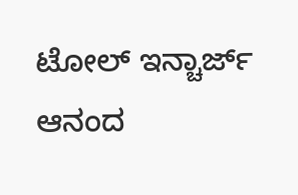ಟೋಲ್ ಇನ್ಚಾರ್ಜ್ ಆನಂದ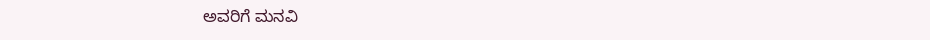ಅವರಿಗೆ ಮನವಿ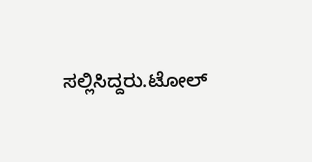ಸಲ್ಲಿಸಿದ್ದರು.ಟೋಲ್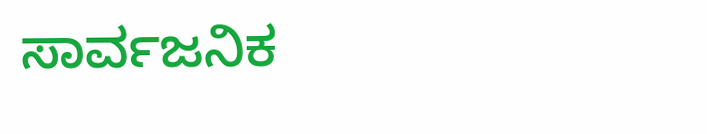ಸಾರ್ವಜನಿಕ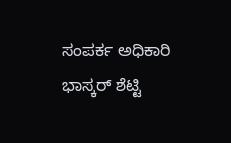ಸಂಪರ್ಕ ಅಧಿಕಾರಿ ಭಾಸ್ಕರ್ ಶೆಟ್ಟಿ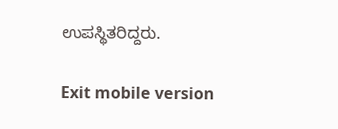ಉಪಸ್ಥಿತರಿದ್ದರು.

Exit mobile version